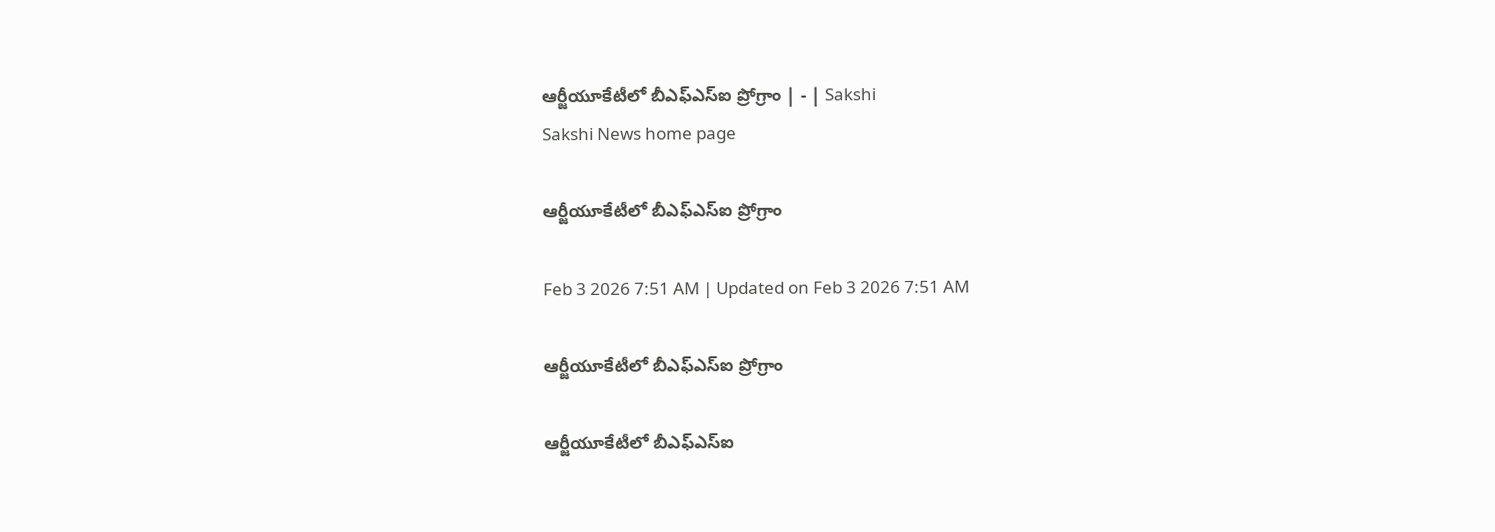ఆర్జీయూకేటీలో బీఎఫ్‌ఎస్‌ఐ ప్రోగ్రాం | - | Sakshi
Sakshi News home page

ఆర్జీయూకేటీలో బీఎఫ్‌ఎస్‌ఐ ప్రోగ్రాం

Feb 3 2026 7:51 AM | Updated on Feb 3 2026 7:51 AM

ఆర్జీయూకేటీలో బీఎఫ్‌ఎస్‌ఐ ప్రోగ్రాం

ఆర్జీయూకేటీలో బీఎఫ్‌ఎస్‌ఐ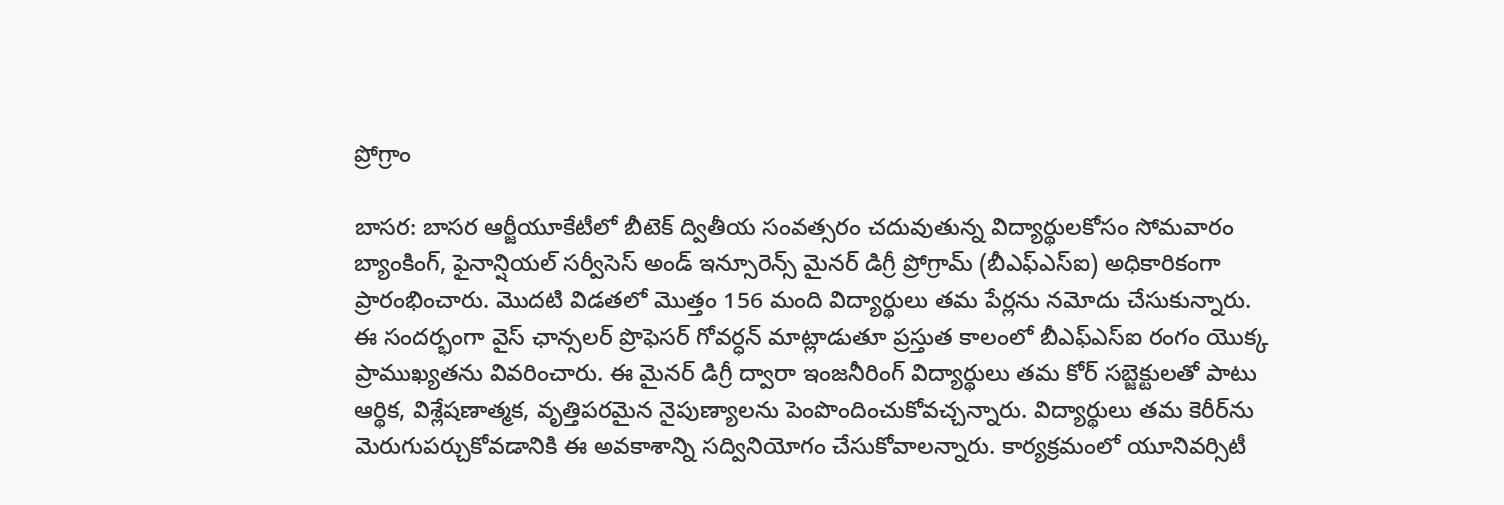ప్రోగ్రాం

బాసర: బాసర ఆర్జీయూకేటీలో బీటెక్‌ ద్వితీయ సంవత్సరం చదువుతున్న విద్యార్థులకోసం సోమవారం బ్యాంకింగ్‌, ఫైనాన్షియల్‌ సర్వీసెస్‌ అండ్‌ ఇన్సూరెన్స్‌ మైనర్‌ డిగ్రీ ప్రోగ్రామ్‌ (బీఎఫ్‌ఎస్‌ఐ) అధికారికంగా ప్రారంభించారు. మొదటి విడతలో మొత్తం 156 మంది విద్యార్థులు తమ పేర్లను నమోదు చేసుకున్నారు. ఈ సందర్భంగా వైస్‌ ఛాన్సలర్‌ ప్రొఫెసర్‌ గోవర్ధన్‌ మాట్లాడుతూ ప్రస్తుత కాలంలో బీఎఫ్‌ఎస్‌ఐ రంగం యొక్క ప్రాముఖ్యతను వివరించారు. ఈ మైనర్‌ డిగ్రీ ద్వారా ఇంజనీరింగ్‌ విద్యార్థులు తమ కోర్‌ సబ్జెక్టులతో పాటు ఆర్థిక, విశ్లేషణాత్మక, వృత్తిపరమైన నైపుణ్యాలను పెంపొందించుకోవచ్చన్నారు. విద్యార్థులు తమ కెరీర్‌ను మెరుగుపర్చుకోవడానికి ఈ అవకాశాన్ని సద్వినియోగం చేసుకోవాలన్నారు. కార్యక్రమంలో యూనివర్సిటీ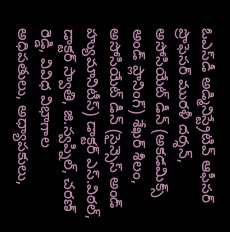ఓఎస్‌డీ అడ్మినిస్ట్రేటివ్‌ ఆఫీసర్‌ ప్రొఫెసర్‌ మురళీ దర్శన్‌, అసోసియేట్‌ డీన్‌ (అకడమిక్స్‌ అండ్‌ ప్లానింగ్‌) శేఖర్‌ శీలం, అసోసియేట్‌ డీన్‌ (సైన్సెస్‌ అండ్‌ హ్యుమానిటీస్‌) డాక్టర్‌ ఎస్‌.విఠల్‌, డాక్టర్‌ స్వాతి, జి.స్వప్నిల్‌, చరణ్‌ రెడ్డి, వివిధ విభాగాల అధిపతులు, అధ్యాపకులు,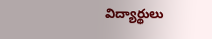విద్యార్థులు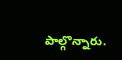పాల్గొన్నారు.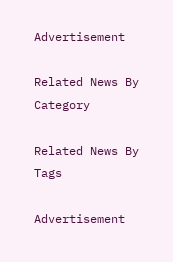Advertisement

Related News By Category

Related News By Tags

Advertisement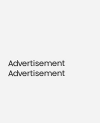Advertisement
Advertisement